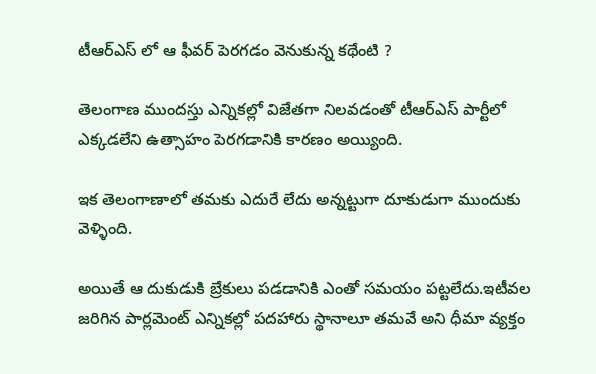టీఆర్ఎస్ లో ఆ ఫీవర్ పెరగడం వెనుకున్న కథేంటి ?

తెలంగాణ ముందస్తు ఎన్నికల్లో విజేతగా నిలవడంతో టీఆర్ఎస్ పార్టీలో ఎక్కడలేని ఉత్సాహం పెరగడానికి కారణం అయ్యింది.

ఇక తెలంగాణాలో తమకు ఎదురే లేదు అన్నట్టుగా దూకుడుగా ముందుకు వెళ్ళింది.

అయితే ఆ దుకుడుకి బ్రేకులు పడడానికి ఎంతో సమయం పట్టలేదు.ఇటీవల జరిగిన పార్లమెంట్ ఎన్నికల్లో పదహారు స్థానాలూ తమవే అని ధీమా వ్యక్తం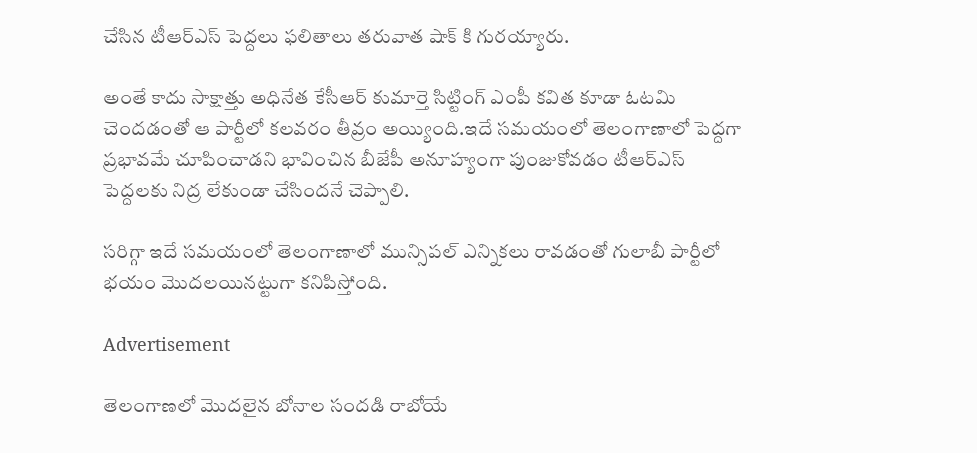చేసిన టీఆర్ఎస్ పెద్దలు ఫలితాలు తరువాత షాక్ కి గురయ్యారు.

అంతే కాదు సాక్షాత్తు అధినేత కేసీఆర్ కుమార్తె సిట్టింగ్ ఎంపీ కవిత కూడా ఓటమి చెందడంతో ఆ పార్టీలో కలవరం తీవ్రం అయ్యింది.ఇదే సమయంలో తెలంగాణాలో పెద్దగా ప్రభావమే చూపించాడని భావించిన బీజేపీ అనూహ్యంగా పుంజుకోవడం టీఆర్ఎస్ పెద్దలకు నిద్ర లేకుండా చేసిందనే చెప్పాలి.

సరిగ్గా ఇదే సమయంలో తెలంగాణాలో మున్సిపల్ ఎన్నికలు రావడంతో గులాబీ పార్టీలో భయం మొదలయినట్టుగా కనిపిస్తోంది.

Advertisement

తెలంగాణలో మొదలైన బోనాల సందడి రాబోయే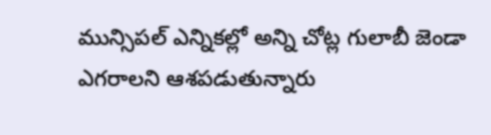మున్సిపల్ ఎన్నికల్లో అన్ని చోట్ల గులాబీ జెండా ఎగ‌రాల‌ని ఆశప‌డుతున్నారు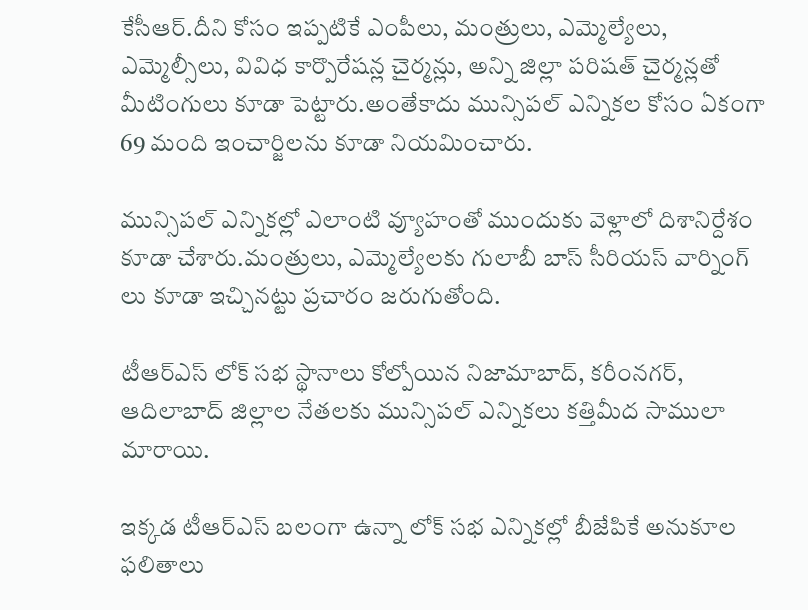కేసీఆర్.దీని కోసం ఇప్ప‌టికే ఎంపీలు, మంత్రులు, ఎమ్మెల్యేలు, ఎమ్మెల్సీలు, వివిధ కార్పొరేషన్ల చైర్మ‌న్లు, అన్ని జిల్లా ప‌రిష‌త్ చైర్మ‌న్ల‌తో మీటింగులు కూడా పెట్టారు.అంతేకాదు మున్సిప‌ల్ ఎన్నిక‌ల కోసం ఏకంగా 69 మంది ఇంచార్జిల‌ను కూడా నియ‌మించారు.

మున్సిప‌ల్ ఎన్నిక‌ల్లో ఎలాంటి వ్యూహంతో ముందుకు వెళ్లాలో దిశానిర్దేశం కూడా చేశారు.మంత్రులు, ఎమ్మెల్యేల‌కు గులాబీ బాస్ సీరియ‌స్ వార్నింగ్ లు కూడా ఇచ్చిన‌ట్టు ప్రచారం జ‌రుగుతోంది.

టీఆర్ఎస్ లోక్ స‌భ స్థానాలు కోల్పోయిన నిజామాబాద్, క‌రీంన‌గర్, ఆదిలాబాద్ జిల్లాల నేత‌ల‌కు మున్సిప‌ల్ ఎన్నికలు కత్తిమీద సాములా మారాయి.

ఇక్క‌డ టీఆర్ఎస్ బలంగా ఉన్నా లోక్ సభ ఎన్నికల్లో బీజేపికే అనుకూల ఫ‌లితాలు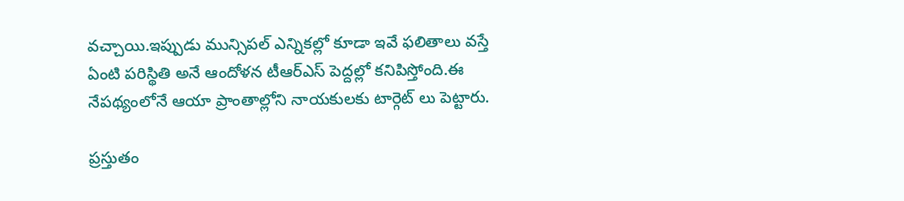వ‌చ్చాయి.ఇప్పుడు మున్సిప‌ల్ ఎన్నిక‌ల్లో కూడా ఇవే ఫలితాలు వస్తే ఏంటి పరిస్థితి అనే ఆందోళన టీఆర్ఎస్ పెద్దల్లో కనిపిస్తోంది.ఈ నేపథ్యంలోనే ఆయా ప్రాంతాల్లోని నాయకులకు టార్గెట్ లు పెట్టారు.

ప్ర‌స్తుతం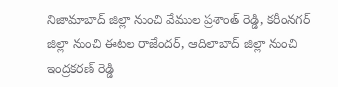నిజామాబాద్ జిల్లా నుంచి వేముల ప్ర‌శాంత్ రెడ్డి, క‌రీంన‌గ‌ర్ జిల్లా నుంచి ఈటల రాజేందర్, ఆదిలాబాద్ జిల్లా నుంచి ఇంద్ర‌క‌ర‌ణ్ రెడ్డి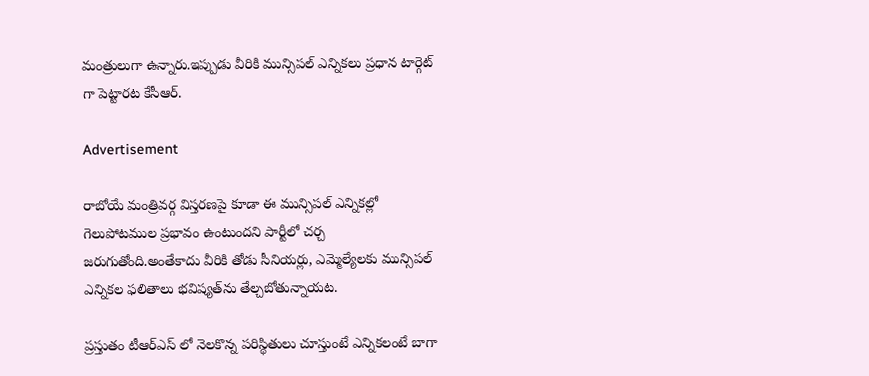మంత్రులుగా ఉన్నారు.ఇప్పుడు వీరికి మున్సిప‌ల్ ఎన్నిక‌లు ప్ర‌ధాన టార్గెట్ గా పెట్టారట కేసీఆర్.

Advertisement

రాబోయే మంత్రివ‌ర్గ విస్త‌ర‌ణ‌పై కూడా ఈ మున్సిప‌ల్ ఎన్నిక‌ల్లో గెలుపోట‌ముల ప్ర‌భావం ఉంటుంద‌ని పార్టీలో చ‌ర్చ జ‌రుగుతోంది.అంతేకాదు వీరికి తోడు సీనియ‌ర్లు, ఎమ్మెల్యేల‌కు మున్సిప‌ల్ ఎన్నిక‌ల ఫ‌లితాలు భ‌విష్య‌త్‌ను తేల్చబోతున్నాయట.

ప్రస్తుతం టీఆర్ఎస్ లో నెలకొన్న పరిస్థితులు చూస్తుంటే ఎన్నికలంటే బాగా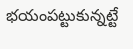భయంపట్టుకున్నట్టే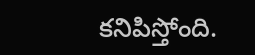కనిపిస్తోంది.